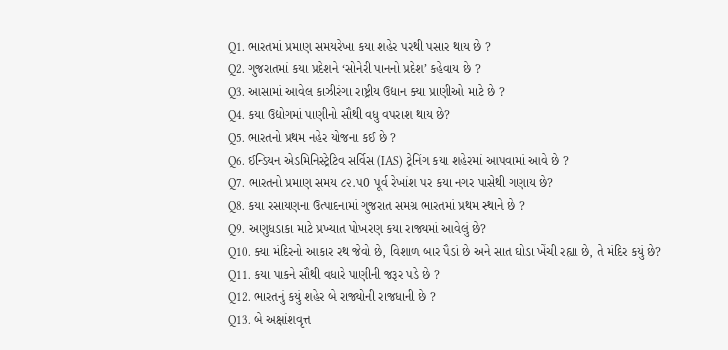Q1. ભારતમાં પ્રમાણ સમયરેખા કયા શહેર પરથી પસાર થાય છે ?
Q2. ગુજરાતમાં કયા પ્રદેશને ‘સોનેરી પાનનો પ્રદેશ’ કહેવાય છે ?
Q3. આસામાં આવેલ કાઝીરંગા રાષ્ટ્રીય ઉદ્યાન ક્યા પ્રાણીઓ માટે છે ?
Q4. કયા ઉદ્યોગમાં પાણીનો સૌથી વધુ વપરાશ થાય છે?
Q5. ભારતનો પ્રથમ નહેર યોજના કઈ છે ?
Q6. ઈન્ડિયન એડમિનિસ્ટ્રેટિવ સર્વિસ (IAS) ટ્રેનિંગ કયા શહેરમાં આપવામાં આવે છે ?
Q7. ભારતનો પ્રમાણ સમય ૮૨.૫0 પૂર્વ રેખાંશ પર કયા નગર પાસેથી ગણાય છે?
Q8. કયા રસાયણના ઉત્પાદનામાં ગુજરાત સમગ્ર ભારતમાં પ્રથમ સ્થાને છે ?
Q9. અણુધડાકા માટે પ્રખ્યાત પોખરણ કયા રાજ્યમાં આવેલું છે?
Q10. ક્યા મંદિરનો આકાર રથ જેવો છે, વિશાળ બાર પૈડાં છે અને સાત ઘોડા ખેંચી રહ્યા છે, તે મંદિર કયું છે?
Q11. કયા પાકને સૌથી વધારે પાણીની જરૂર પડે છે ?
Q12. ભારતનું કયું શહેર બે રાજ્યોની રાજધાની છે ?
Q13. બે અક્ષાંશવૃત્ત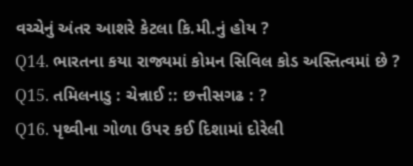વચ્ચેનું અંતર આશરે કેટલા કિ.મી.નું હોય ?
Q14. ભારતના કયા રાજ્યમાં કોમન સિવિલ કોડ અસ્તિત્વમાં છે ?
Q15. તમિલનાડુ : ચેન્નાઈ :: છત્તીસગઢ : ?
Q16. પૃથ્વીના ગોળા ઉપર કઈ દિશામાં દોરેલી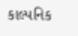કાલ્પનિક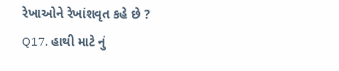રેખાઓને રેખાંશવૃત કહે છે ?
Q17. હાથી માટે નું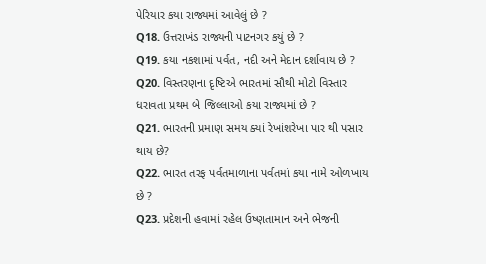પેરિયાર કયા રાજ્યમાં આવેલું છે ?
Q18. ઉત્તરાખંડ રાજ્યની પાટનગર કયું છે ?
Q19. કયા નકશામાં પર્વત, નદી અને મેદાન દર્શાવાય છે ?
Q20. વિસ્તરણના દૃષ્ટિએ ભારતમાં સૌથી મોટો વિસ્તાર ધરાવતા પ્રથમ બે જિલ્લાઓ કયા રાજ્યમાં છે ?
Q21. ભારતની પ્રમાણ સમય ક્યાં રેખાંશરેખા પાર થી પસાર થાય છે?
Q22. ભારત તરફ પર્વતમાળાના પર્વતમાં કયા નામે ઓળખાય છે ?
Q23. પ્રદેશની હવામાં રહેલ ઉષ્ણતામાન અને ભેજની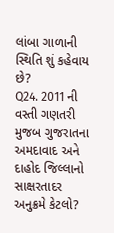લાંબા ગાળાની સ્થિતિ શું કહેવાય છે?
Q24. 2011 ની વસ્તી ગણતરી મુજબ ગુજરાતના અમદાવાદ અને દાહોદ જિલ્લાનો સાક્ષરતાદર અનુક્રમે કેટલો?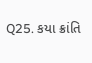Q25. કયા ક્રાંતિ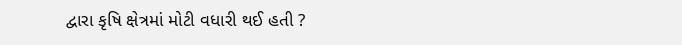દ્વારા કૃષિ ક્ષેત્રમાં મોટી વધારી થઈ હતી ?